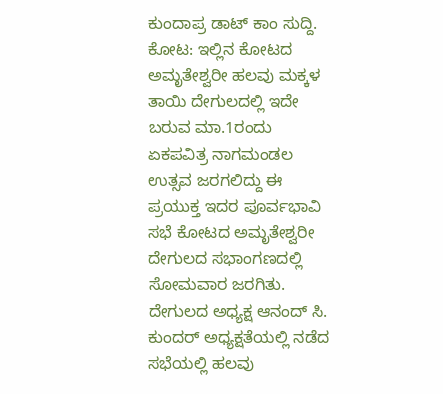ಕುಂದಾಪ್ರ ಡಾಟ್ ಕಾಂ ಸುದ್ದಿ.
ಕೋಟ: ಇಲ್ಲಿನ ಕೋಟದ ಅಮೃತೇಶ್ವರೀ ಹಲವು ಮಕ್ಕಳ ತಾಯಿ ದೇಗುಲದಲ್ಲಿ ಇದೇ ಬರುವ ಮಾ.1ರಂದು ಏಕಪವಿತ್ರ ನಾಗಮಂಡಲ ಉತ್ಸವ ಜರಗಲಿದ್ದು ಈ ಪ್ರಯುಕ್ತ ಇದರ ಪೂರ್ವಭಾವಿ ಸಭೆ ಕೋಟದ ಅಮೃತೇಶ್ವರೀ ದೇಗುಲದ ಸಭಾಂಗಣದಲ್ಲಿ ಸೋಮವಾರ ಜರಗಿತು.
ದೇಗುಲದ ಅಧ್ಯಕ್ಷ ಆನಂದ್ ಸಿ. ಕುಂದರ್ ಅಧ್ಯಕ್ಷತೆಯಲ್ಲಿ ನಡೆದ ಸಭೆಯಲ್ಲಿ ಹಲವು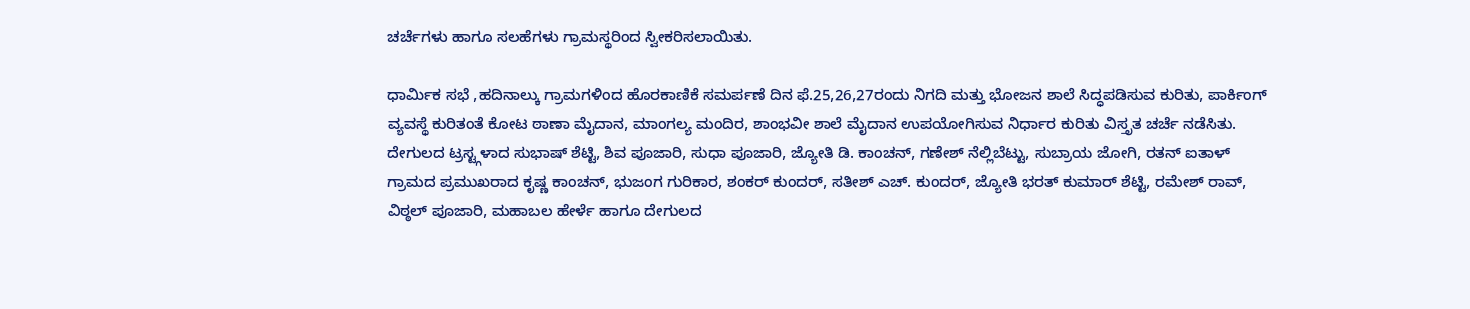ಚರ್ಚೆಗಳು ಹಾಗೂ ಸಲಹೆಗಳು ಗ್ರಾಮಸ್ಥರಿಂದ ಸ್ವೀಕರಿಸಲಾಯಿತು.

ಧಾರ್ಮಿಕ ಸಭೆ ,ಹದಿನಾಲ್ಕು ಗ್ರಾಮಗಳಿಂದ ಹೊರಕಾಣಿಕೆ ಸಮರ್ಪಣೆ ದಿನ ಫೆ.25,26,27ರಂದು ನಿಗದಿ ಮತ್ತು ಭೋಜನ ಶಾಲೆ ಸಿದ್ಧಪಡಿಸುವ ಕುರಿತು, ಪಾರ್ಕಿಂಗ್ ವ್ಯವಸ್ಥೆ ಕುರಿತಂತೆ ಕೋಟ ಠಾಣಾ ಮೈದಾನ, ಮಾಂಗಲ್ಯ ಮಂದಿರ, ಶಾಂಭವೀ ಶಾಲೆ ಮೈದಾನ ಉಪಯೋಗಿಸುವ ನಿರ್ಧಾರ ಕುರಿತು ವಿಸ್ತೃತ ಚರ್ಚೆ ನಡೆಸಿತು.
ದೇಗುಲದ ಟ್ರಸ್ಟ್ಗಳಾದ ಸುಭಾಷ್ ಶೆಟ್ಟಿ, ಶಿವ ಪೂಜಾರಿ, ಸುಧಾ ಪೂಜಾರಿ, ಜ್ಯೋತಿ ಡಿ. ಕಾಂಚನ್, ಗಣೇಶ್ ನೆಲ್ಲಿಬೆಟ್ಟು, ಸುಬ್ರಾಯ ಜೋಗಿ, ರತನ್ ಐತಾಳ್ ಗ್ರಾಮದ ಪ್ರಮುಖರಾದ ಕೃಷ್ಣ ಕಾಂಚನ್, ಭುಜಂಗ ಗುರಿಕಾರ, ಶಂಕರ್ ಕುಂದರ್, ಸತೀಶ್ ಎಚ್. ಕುಂದರ್, ಜ್ಯೋತಿ ಭರತ್ ಕುಮಾರ್ ಶೆಟ್ಟಿ, ರಮೇಶ್ ರಾವ್, ವಿಠ್ಠಲ್ ಪೂಜಾರಿ, ಮಹಾಬಲ ಹೇರ್ಳೆ ಹಾಗೂ ದೇಗುಲದ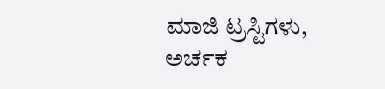ಮಾಜಿ ಟ್ರಸ್ಟಿಗಳು, ಅರ್ಚಕ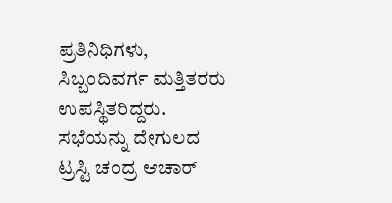ಪ್ರತಿನಿಧಿಗಳು, ಸಿಬ್ಬಂದಿವರ್ಗ ಮತ್ತಿತರರು ಉಪಸ್ಥಿತರಿದ್ದರು.
ಸಭೆಯನ್ನು ದೇಗುಲದ ಟ್ರಸ್ಟಿ ಚಂದ್ರ ಆಚಾರ್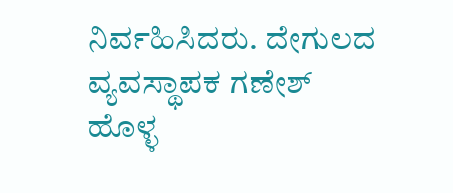ನಿರ್ವಹಿಸಿದರು. ದೇಗುಲದ ವ್ಯವಸ್ಥಾಪಕ ಗಣೇಶ್ ಹೊಳ್ಳ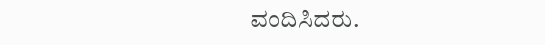ವಂದಿಸಿದರು.